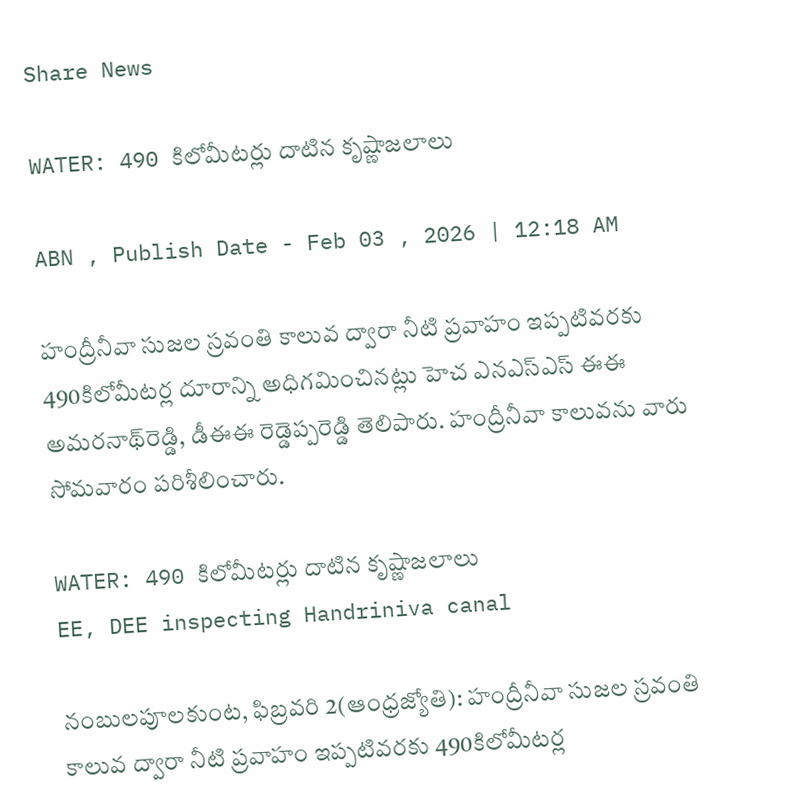Share News

WATER: 490 కిలోమీటర్లు దాటిన కృష్ణాజలాలు

ABN , Publish Date - Feb 03 , 2026 | 12:18 AM

హంద్రీనీవా సుజల స్రవంతి కాలువ ద్వారా నీటి ప్రవాహం ఇప్పటివరకు 490కిలోమీటర్ల దూరాన్ని అధిగమించినట్లు హెచ ఎనఎస్‌ఎస్‌ ఈఈ అమరనాథ్‌రెడ్డి, డీఈఈ రెడ్డెప్పరెడ్డి తెలిపారు. హంద్రీనీవా కాలువను వారు సోమవారం పరిశీలించారు.

WATER: 490 కిలోమీటర్లు దాటిన కృష్ణాజలాలు
EE, DEE inspecting Handriniva canal

నంబులపూలకుంట, ఫిబ్రవరి 2(ఆంధ్రజ్యోతి): హంద్రీనీవా సుజల స్రవంతి కాలువ ద్వారా నీటి ప్రవాహం ఇప్పటివరకు 490కిలోమీటర్ల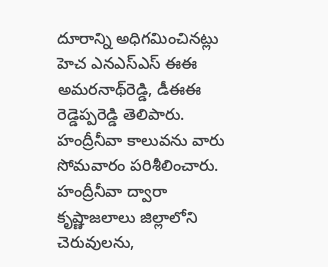దూరాన్ని అధిగమించినట్లు హెచ ఎనఎస్‌ఎస్‌ ఈఈ అమరనాథ్‌రెడ్డి, డీఈఈ రెడ్డెప్పరెడ్డి తెలిపారు. హంద్రీనీవా కాలువను వారు సోమవారం పరిశీలించారు. హంద్రీనీవా ద్వారా కృష్ణాజలాలు జిల్లాలోని చెరువులను,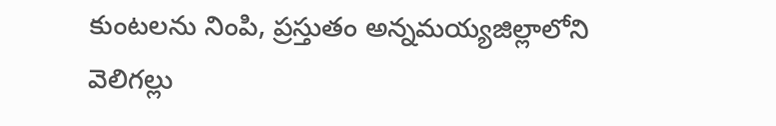కుంటలను నింపి, ప్రస్తుతం అన్నమయ్యజిల్లాలోని వెలిగల్లు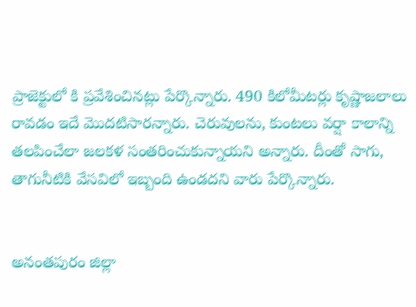ప్రాజెక్టులో కి ప్రవేశించినట్లు పేర్కొన్నారు. 490 కిలోమీటర్లు కృష్ణాజలాలు రావడం ఇదే మొదటిసారన్నారు. చెరువులను, కుంటలు వర్షా కాలాన్ని తలపించేలా జలకళ సంతరించుకున్నాయని అన్నారు. దీంతో సాగు, తాగునీటికి వేసవిలో ఇబ్బంది ఉండదని వారు పేర్కొన్నారు.


అనంతపురం జిల్లా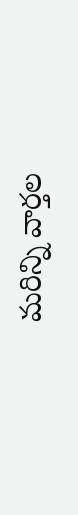మరిన్ని వార్తల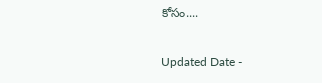కోసం....

Updated Date -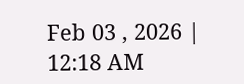Feb 03 , 2026 | 12:18 AM